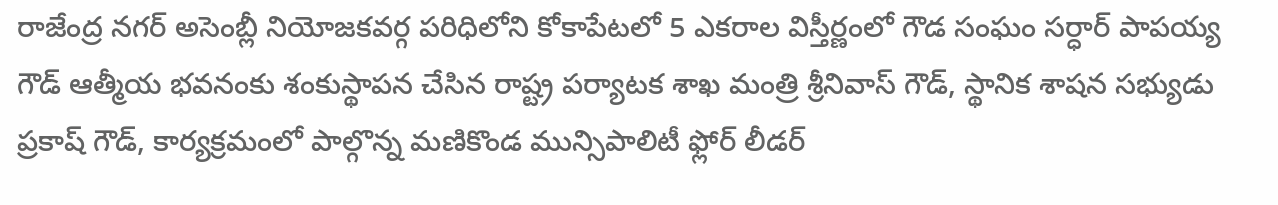రాజేంద్ర నగర్ అసెంబ్లీ నియోజకవర్గ పరిధిలోని కోకాపేటలో 5 ఎకరాల విస్తీర్ణంలో గౌడ సంఘం సర్ధార్ పాపయ్య గౌడ్ ఆత్మీయ భవనంకు శంకుస్థాపన చేసిన రాష్ట్ర పర్యాటక శాఖ మంత్రి శ్రీనివాస్ గౌడ్, స్థానిక శాషన సభ్యుడు ప్రకాష్ గౌడ్, కార్యక్రమంలో పాల్గొన్న మణికొండ మున్సిపాలిటీ ఫ్లోర్ లీడర్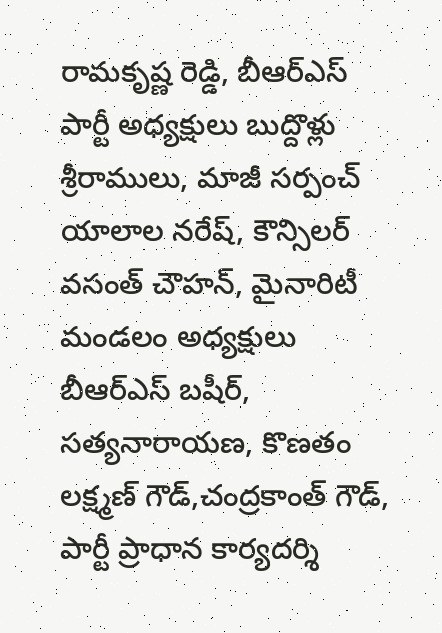రామకృష్ణ రెడ్డి, బీఆర్ఎస్ పార్టీ అధ్యక్షులు బుద్దొళ్లు శ్రీరాములు, మాజీ సర్పంచ్ యాలాల నరేష్, కౌన్సిలర్ వసంత్ చౌహన్, మైనారిటీ మండలం అధ్యక్షులు బీఆర్ఎస్ బషీర్, సత్యనారాయణ, కొణతం లక్ష్మణ్ గౌడ్,చంద్రకాంత్ గౌడ్, పార్టీ ప్రాధాన కార్యదర్శి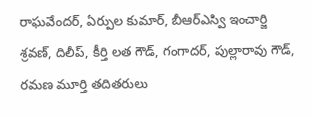రాఘవేందర్, ఏర్పుల కుమార్, బీఆర్ఎస్వి ఇంచార్జి శ్రవణ్, దిలీప్, కీర్తి లత గౌడ్, గంగాదర్, పుల్లారావు గౌడ్, రమణ మూర్తి తదితరులు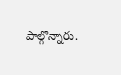పాల్గొన్నారు.